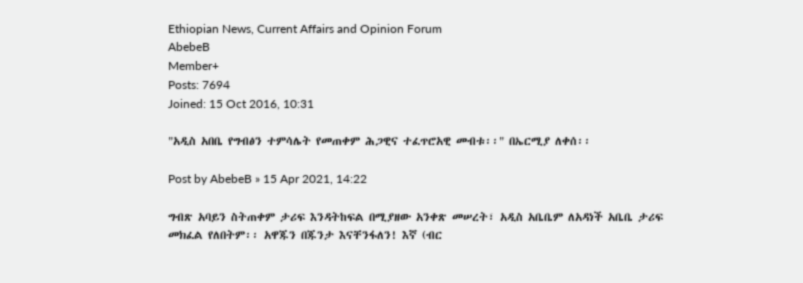Ethiopian News, Current Affairs and Opinion Forum
AbebeB
Member+
Posts: 7694
Joined: 15 Oct 2016, 10:31

"አዲስ አበቤ የግብፅን ተምሳሌት የመጠቀም ሕጋዊና ተፈጥሮአዊ መብቱ፡፡" በኤርሚያ ለቀሰ፡፡

Post by AbebeB » 15 Apr 2021, 14:22

ግብጽ አባይን ስትጠቀም ታሪፍ እንዳትከፍል በሚያዘው አንቀጽ መሠረት፣ አዲስ አቤቤም ለአዳነች አቤቤ ታሪፍ መክፈል የለበትም፡፡ አዋጁን በጁንታ እናቸንፋለን! እኛ (ብር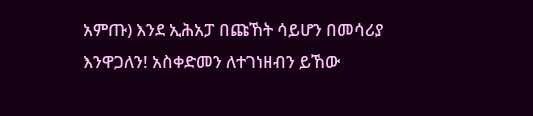አምጡ) እንደ ኢሕአፓ በጩኸት ሳይሆን በመሳሪያ እንዋጋለን! አስቀድመን ለተገነዘብን ይኸው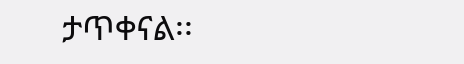ታጥቀናል፡፡